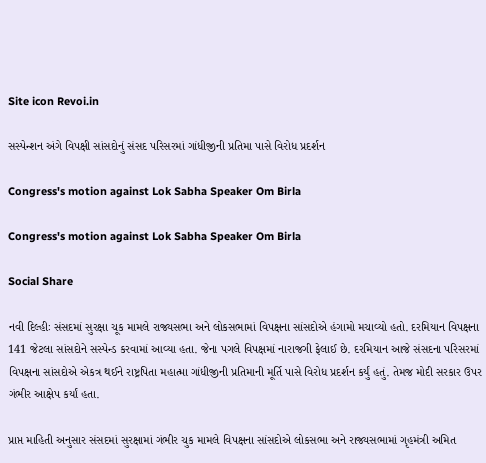Site icon Revoi.in

સસ્પેન્શન અંગે વિપક્ષી સાંસદોનું સંસદ પરિસરમાં ગાંધીજીની પ્રતિમા પાસે વિરોધ પ્રદર્શન

Congress's motion against Lok Sabha Speaker Om Birla

Congress's motion against Lok Sabha Speaker Om Birla

Social Share

નવી દિલ્હીઃ સંસદમાં સુરક્ષા ચૂક મામલે રાજ્યસભા અને લોકસભામાં વિપક્ષના સાંસદોએ હંગામો મચાવ્યો હતો. દરમિયાન વિપક્ષના 141 જેટલા સાંસદોને સસ્પેન્ડ કરવામાં આવ્યા હતા. જેના પગલે વિપક્ષમાં નારાજગી ફેલાઈ છે. દરમિયાન આજે સંસદના પરિસરમાં વિપક્ષના સાંસદોએ એકત્ર થઈને રાષ્ટ્રપિતા મહાત્મા ગાંધીજીની પ્રતિમાની મૂર્તિ પાસે વિરોધ પ્રદર્શન કર્યું હતું. તેમજ મોદી સરકાર ઉપર ગંભીર આક્ષેપ કર્યાં હતા.

પ્રાપ્ત માહિતી અનુસાર સંસદમાં સુરક્ષામાં ગંભીર ચુક મામલે વિપક્ષના સાંસદોએ લોકસભા અને રાજ્યસભામાં ગૃહમંત્રી અમિત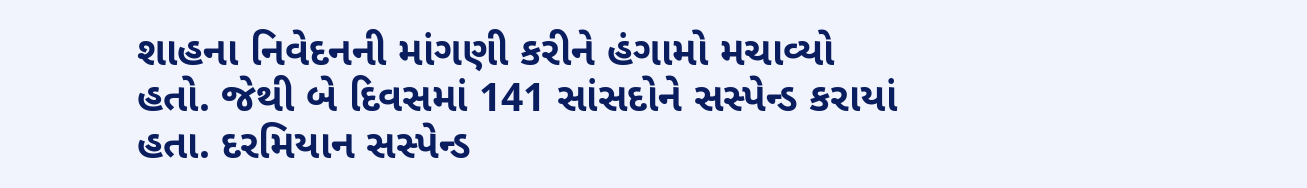શાહના નિવેદનની માંગણી કરીને હંગામો મચાવ્યો હતો. જેથી બે દિવસમાં 141 સાંસદોને સસ્પેન્ડ કરાયાં હતા. દરમિયાન સસ્પેન્ડ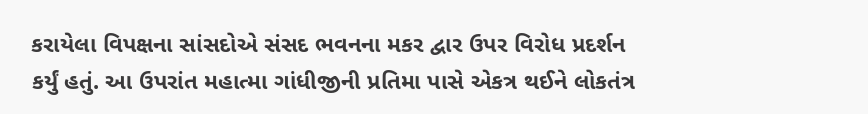કરાયેલા વિપક્ષના સાંસદોએ સંસદ ભવનના મકર દ્વાર ઉપર વિરોધ પ્રદર્શન કર્યું હતું. આ ઉપરાંત મહાત્મા ગાંધીજીની પ્રતિમા પાસે એકત્ર થઈને લોકતંત્ર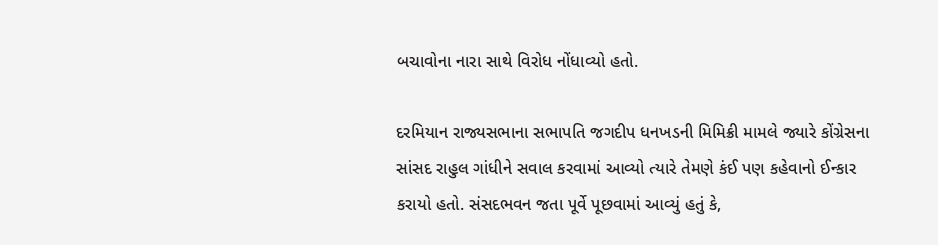બચાવોના નારા સાથે વિરોધ નોંધાવ્યો હતો.

દરમિયાન રાજ્યસભાના સભાપતિ જગદીપ ધનખડની મિમિક્રી મામલે જ્યારે કોંગ્રેસના સાંસદ રાહુલ ગાંધીને સવાલ કરવામાં આવ્યો ત્યારે તેમણે કંઈ પણ કહેવાનો ઈન્કાર કરાયો હતો. સંસદભવન જતા પૂર્વે પૂછવામાં આવ્યું હતું કે,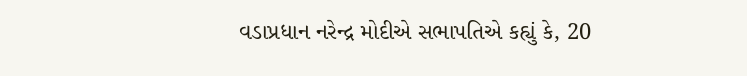વડાપ્રધાન નરેન્દ્ર મોદીએ સભાપતિએ કહ્યું કે, 20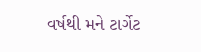વર્ષથી મને ટાર્ગેટ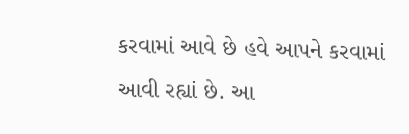કરવામાં આવે છે હવે આપને કરવામાં આવી રહ્યાં છે. આ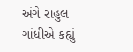અંગે રાહુલ ગાંધીએ કહ્યું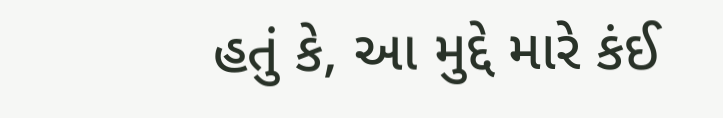હતું કે, આ મુદ્દે મારે કંઈ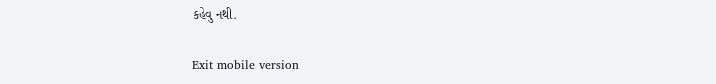કહેવુ નથી.

Exit mobile version